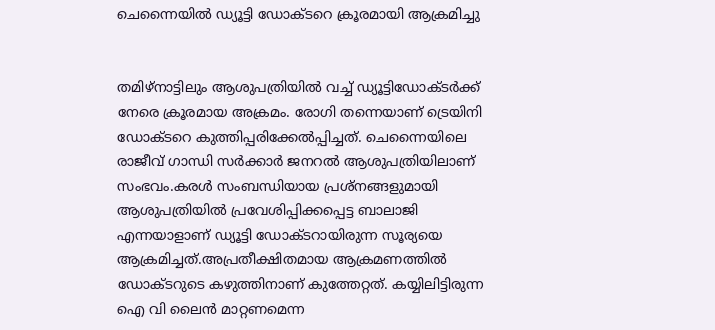ചെന്നൈയിൽ ഡ്യൂട്ടി ഡോക്ടറെ ക്രൂരമായി ആക്രമിച്ചു


തമിഴ്നാട്ടിലും ആശുപത്രിയിൽ വച്ച് ഡ്യൂട്ടിഡോക്ടർക്ക് നേരെ ക്രൂരമായ അക്രമം. രോഗി തന്നെയാണ് ട്രെയിനി ഡോക്ടറെ കുത്തിപ്പരിക്കേൽപ്പിച്ചത്. ചെന്നൈയിലെ രാജീവ് ഗാന്ധി സര്‍ക്കാര്‍ ജനറല്‍ ആശുപത്രിയിലാണ് സംഭവം.കരള്‍ സംബന്ധിയായ പ്രശ്നങ്ങളുമായി ആശുപത്രിയില്‍ പ്രവേശിപ്പിക്കപ്പെട്ട ബാലാജി എന്നയാളാണ് ഡ്യൂട്ടി ഡോക്ടറായിരുന്ന സൂര്യയെ ആക്രമിച്ചത്.അപ്രതീക്ഷിതമായ ആക്രമണത്തിൽ ഡോക്ടറുടെ കഴുത്തിനാണ് കുത്തേറ്റത്. കയ്യിലിട്ടിരുന്ന ഐ വി ലൈന്‍ മാറ്റണമെന്ന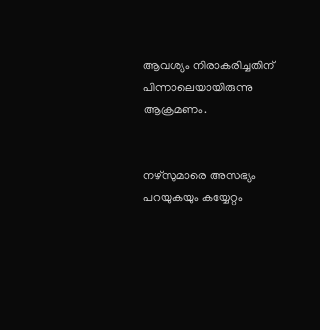ആവശ്യം നിരാകരിച്ചതിന് പിന്നാലെയായിരുന്നു ആക്രമണം.


നഴ്സുമാരെ അസഭ്യം പറയുകയും കയ്യേറ്റം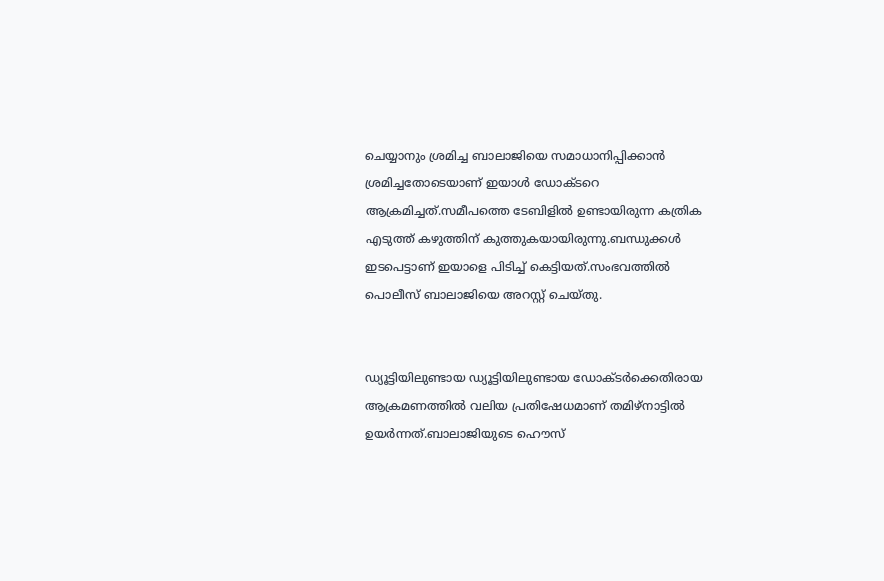ചെയ്യാനും ശ്രമിച്ച ബാലാജിയെ സമാധാനിപ്പിക്കാന്‍ ശ്രമിച്ചതോടെയാണ് ഇയാള്‍ ഡോക്ടറെ ആക്രമിച്ചത്.സമീപത്തെ ടേബിളില്‍ ഉണ്ടായിരുന്ന കത്രിക എടുത്ത് കഴുത്തിന് കുത്തുകയായിരുന്നു.ബന്ധുക്കള്‍ ഇടപെട്ടാണ് ഇയാളെ പിടിച്ച് കെട്ടിയത്.സംഭവത്തില്‍ പൊലീസ് ബാലാജിയെ അറസ്റ്റ് ചെയ്തു.


ഡ്യൂട്ടിയിലുണ്ടായ ഡ്യൂട്ടിയിലുണ്ടായ ഡോക്ടര്‍ക്കെതിരായ ആക്രമണത്തിൽ വലിയ പ്രതിഷേധമാണ് തമിഴ്നാട്ടില്‍ ഉയർന്നത്.ബാലാജിയുടെ ഹൌസ്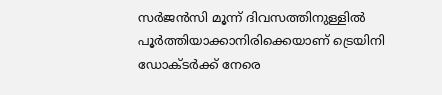സര്‍ജന്‍സി മൂന്ന് ദിവസത്തിനുള്ളില്‍ പൂര്‍ത്തിയാക്കാനിരിക്കെയാണ് ട്രെയിനി ഡോക്ടര്‍ക്ക് നേരെ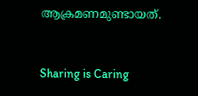ആക്രമണമുണ്ടായത്.



Sharing is Caring